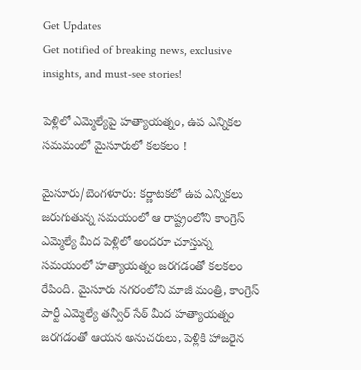Get Updates
Get notified of breaking news, exclusive insights, and must-see stories!

పెళ్లిలో ఎమ్మెల్యేపై హత్యాయత్నం, ఉప ఎన్నికల సమమంలో మైసూరులో కలకలం !

మైసూరు/బెంగళూరు: కర్ణాటకలో ఉప ఎన్నికలు జరుగుతున్న సమయంలో ఆ రాష్ట్రంలోని కాంగ్రెస్ ఎమ్మెల్యే మీద పెళ్లిలో అందరూ చూస్తున్న సమయంలో హత్యాయత్నం జరగడంతో కలకలం రేపింది. మైసూరు నగరంలోని మాజీ మంత్రి, కాంగ్రెస్ పార్టీ ఎమ్మెల్యే తన్వీర్ సేఠ్ మీద హత్యాయత్నం జరగడంతో ఆయన అనుచరులు, పెళ్లికి హాజరైన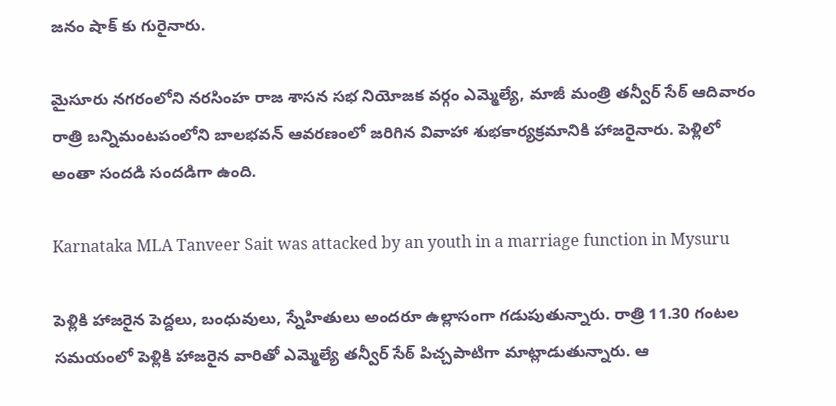జనం షాక్ కు గురైనారు.

మైసూరు నగరంలోని నరసింహ రాజ శాసన సభ నియోజక వర్గం ఎమ్మెల్యే, మాజీ మంత్రి తన్వీర్ సేఠ్ ఆదివారం రాత్రి బన్నిమంటపంలోని బాలభవన్ ఆవరణంలో జరిగిన వివాహా శుభకార్యక్రమానికి హాజరైనారు. పెళ్లిలో అంతా సందడి సందడిగా ఉంది.

Karnataka MLA Tanveer Sait was attacked by an youth in a marriage function in Mysuru

పెళ్లికి హాజరైన పెద్దలు, బంధువులు, స్నేహితులు అందరూ ఉల్లాసంగా గడుపుతున్నారు. రాత్రి 11.30 గంటల సమయంలో పెళ్లికి హాజరైన వారితో ఎమ్మెల్యే తన్వీర్ సేఠ్ పిచ్చపాటిగా మాట్లాడుతున్నారు. ఆ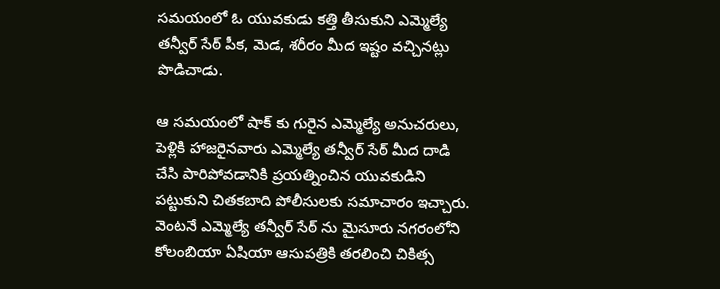సమయంలో ఓ యువకుడు కత్తి తీసుకుని ఎమ్మెల్యే తన్వీర్ సేఠ్ పీక, మెడ, శరీరం మీద ఇష్టం వచ్చినట్లు పొడిచాడు.

ఆ సమయంలో షాక్ కు గురైన ఎమ్మెల్యే అనుచరులు, పెళ్లికి హాజరైనవారు ఎమ్మెల్యే తన్వీర్ సేఠ్ మీద దాడి చేసి పారిపోవడానికి ప్రయత్నించిన యువకుడిని పట్టుకుని చితకబాది పోలీసులకు సమాచారం ఇచ్చారు. వెంటనే ఎమ్మెల్యే తన్వీర్ సేఠ్ ను మైసూరు నగరంలోని కోలంబియా ఏషియా ఆసుపత్రికి తరలించి చికిత్స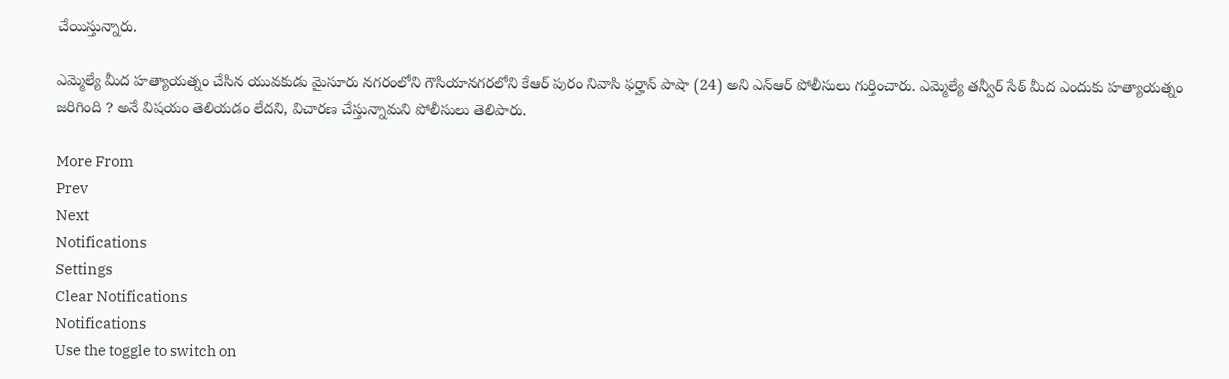చేయిస్తున్నారు.

ఎమ్మెల్యే మీద హత్యాయత్నం చేసిన యువకుడు మైసూరు నగరంలోని గౌసియానగరలోని కేఆర్ పురం నివాసి ఫర్హాన్ పాషా (24) అని ఎన్ఆర్ పోలీసులు గుర్తించారు. ఎమ్మెల్యే తన్వీర్ సేఠ్ మీద ఎందుకు హత్యాయత్నం జరిగింది ? అనే విషయం తెలియడం లేదని, విచారణ చేస్తున్నామని పోలీసులు తెలిపారు.

More From
Prev
Next
Notifications
Settings
Clear Notifications
Notifications
Use the toggle to switch on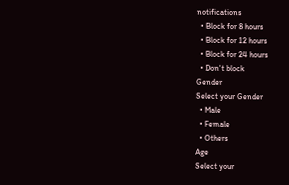notifications
  • Block for 8 hours
  • Block for 12 hours
  • Block for 24 hours
  • Don't block
Gender
Select your Gender
  • Male
  • Female
  • Others
Age
Select your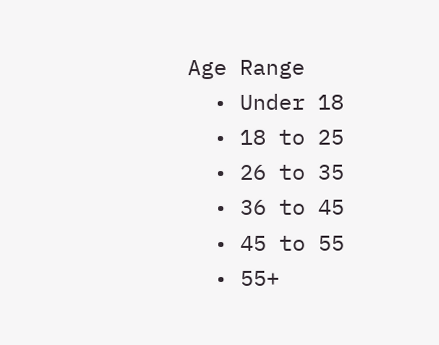Age Range
  • Under 18
  • 18 to 25
  • 26 to 35
  • 36 to 45
  • 45 to 55
  • 55+